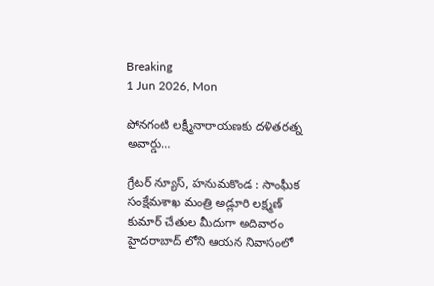Breaking
1 Jun 2026, Mon

పోనగంటి లక్ష్మీనారాయణకు దళితరత్న అవార్డు…

గ్రేటర్ న్యూస్, హనుమకొండ : సాంఘీక సంక్షేమశాఖ మంత్రి అడ్లూరి లక్ష్మణ్ కుమార్ చేతుల మీదుగా అదివారం హైదరాబాద్ లోని ఆయన నివాసంలో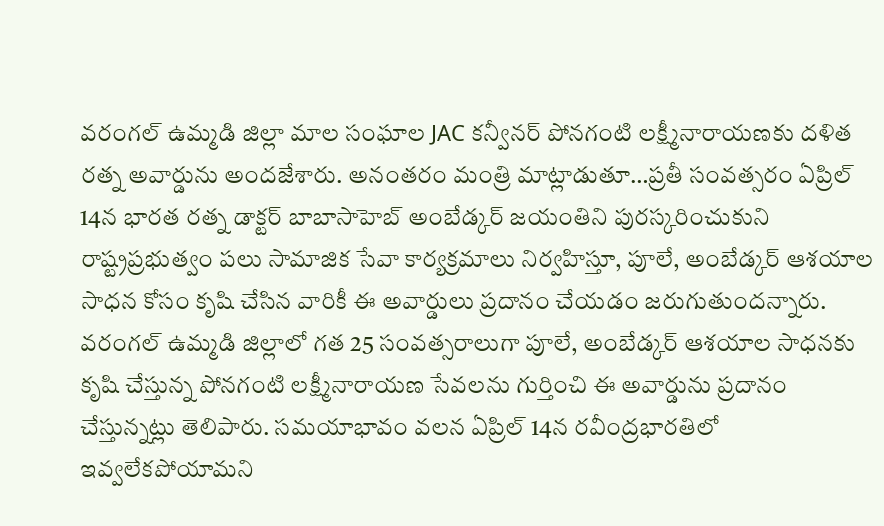వరంగల్ ఉమ్మడి జిల్లా మాల సంఘాల JAC కన్వీనర్ పోనగంటి లక్ష్మీనారాయణకు దళిత రత్న అవార్డును అందజేశారు. అనంతరం మంత్రి మాట్లాడుతూ…ప్రతీ సంవత్సరం ఏప్రిల్ 14న భారత రత్న డాక్టర్ బాబాసాహెబ్ అంబేడ్కర్ జయంతిని పురస్కరించుకుని రాష్ట్రప్రభుత్వం పలు సామాజిక సేవా కార్యక్రమాలు నిర్వహిస్తూ, పూలే, అంబేడ్కర్ ఆశయాల సాధన కోసం కృషి చేసిన వారికీ ఈ అవార్డులు ప్రదానం చేయడం జరుగుతుందన్నారు. వరంగల్ ఉమ్మడి జిల్లాలో గత 25 సంవత్సరాలుగా పూలే, అంబేడ్కర్ ఆశయాల సాధనకు కృషి చేస్తున్న పోనగంటి లక్ష్మీనారాయణ సేవలను గుర్తించి ఈ అవార్డును ప్రదానం చేస్తున్నట్లు తెలిపారు. సమయాభావం వలన ఏప్రిల్ 14న రవీంద్రభారతిలో ఇవ్వలేకపోయామని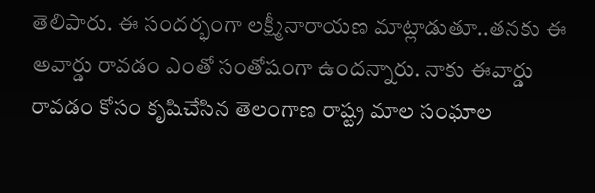తెలిపారు. ఈ సందర్భంగా లక్ష్మీనారాయణ మాట్లాడుతూ..తనకు ఈ అవార్డు రావడం ఎంతో సంతోషంగా ఉందన్నారు. నాకు ఈవార్డు రావడం కోసం కృషిచేసిన తెలంగాణ రాష్ట్ర మాల సంఘాల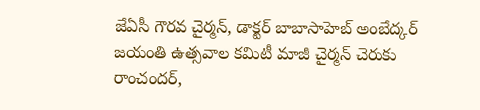జేఏసీ గౌరవ చైర్మన్, డాక్టర్ బాబాసాహెబ్ అంబేద్కర్ జయంతి ఉత్సవాల కమిటీ మాజీ చైర్మన్ చెరుకు రాంచందర్,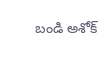బండి అశోక్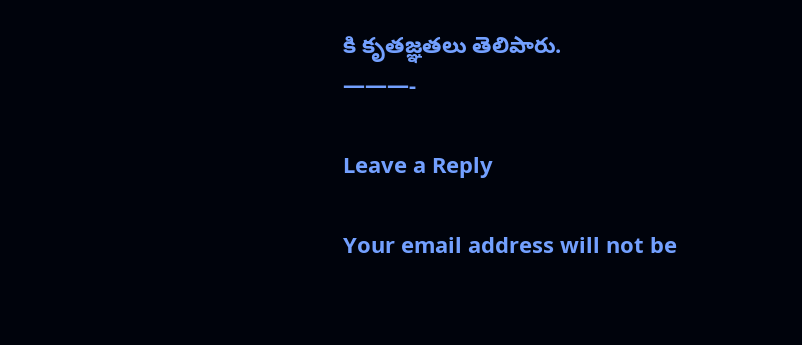కి కృతజ్ఞతలు తెలిపారు.
———-

Leave a Reply

Your email address will not be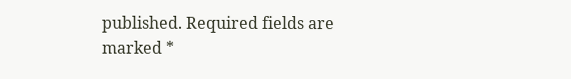published. Required fields are marked *